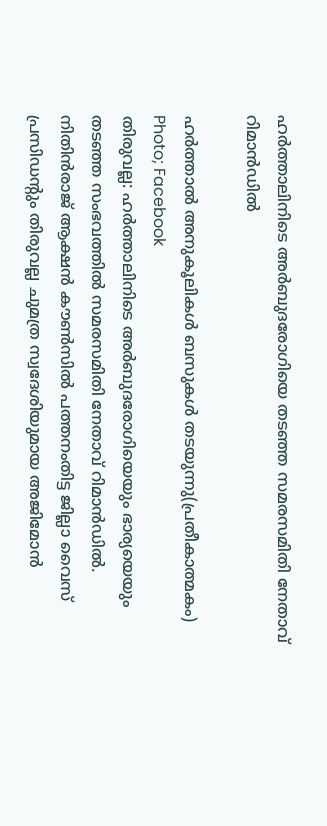ഹർത്താലിനിടെ അർബുദരോഗിയെ തടഞ്ഞ സമരസമിതി നേതാവ് റിമാൻഡിൽ

ഹർത്താൽ അനുകൂലികൾ ബസുകൾ തടയുന്നു(പ്രതീകാത്മകം) Photo; Facebook
തിരുവല്ല: ഹർത്താലിനിടെ അർബുദരോഗിയെയും ഭാര്യയെയും തടഞ്ഞ സംഭവത്തിൽ സമരസമിതി നേതാവ് റിമാൻഡിൽ. നിതിൻരാജ് ആക്ഷൻ കൗൺസിൽ പത്തനംതിട്ട ജില്ലാ വൈസ് പ്രസിഡന്റും തിരുവല്ല ചുമത്ര സ്വദേശിയുമായ അജിമോൻ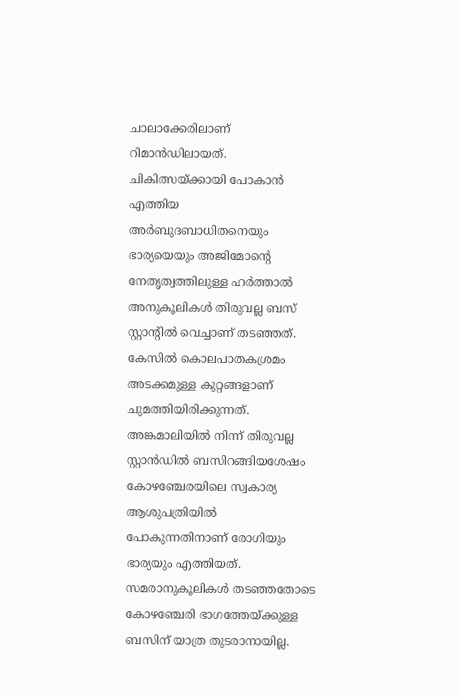ചാലാക്കേരിലാണ് റിമാൻഡിലായത്. ചികിത്സയ്ക്കായി പോകാൻ എത്തിയ അർബുദബാധിതനെയും ഭാര്യയെയും അജിമോന്റെ നേതൃത്വത്തിലുള്ള ഹർത്താൽ അനുകൂലികൾ തിരുവല്ല ബസ് സ്റ്റാന്റിൽ വെച്ചാണ് തടഞ്ഞത്.
കേസിൽ കൊലപാതകശ്രമം അടക്കമുള്ള കുറ്റങ്ങളാണ് ചുമത്തിയിരിക്കുന്നത്. അങ്കമാലിയിൽ നിന്ന് തിരുവല്ല സ്റ്റാൻഡിൽ ബസിറങ്ങിയശേഷം കോഴഞ്ചേരയിലെ സ്വകാര്യ ആശുപത്രിയിൽ പോകുന്നതിനാണ് രോഗിയും ഭാര്യയും എത്തിയത്. സമരാനുകൂലികൾ തടഞ്ഞതോടെ കോഴഞ്ചേരി ഭാഗത്തേയ്ക്കുള്ള ബസിന് യാത്ര തുടരാനായില്ല.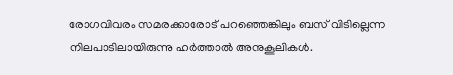രോഗവിവരം സമരക്കാരോട് പറഞ്ഞെങ്കിലും ബസ് വിടില്ലെന്ന നിലപാടിലായിരുന്നു ഹർത്താൽ അനുകൂലികൾ.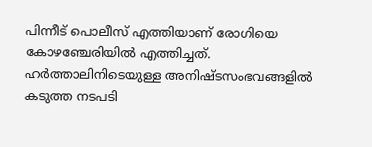പിന്നീട് പൊലീസ് എത്തിയാണ് രോഗിയെ കോഴഞ്ചേരിയിൽ എത്തിച്ചത്. ഹർത്താലിനിടെയുള്ള അനിഷ്ടസംഭവങ്ങളിൽ കടുത്ത നടപടി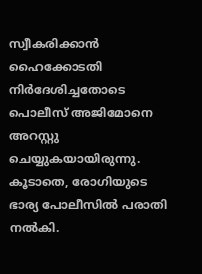സ്വീകരിക്കാൻ ഹൈക്കോടതി നിർദേശിച്ചതോടെ പൊലീസ് അജിമോനെ അറസ്റ്റു ചെയ്യുകയായിരുന്നു. കൂടാതെ, രോഗിയുടെ ഭാര്യ പോലീസിൽ പരാതി നൽകി.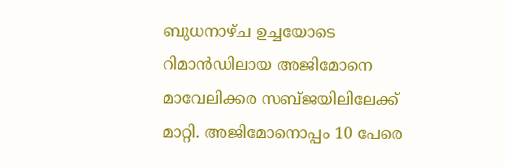ബുധനാഴ്ച ഉച്ചയോടെ റിമാൻഡിലായ അജിമോനെ മാവേലിക്കര സബ്ജയിലിലേക്ക് മാറ്റി. അജിമോനൊപ്പം 10 പേരെ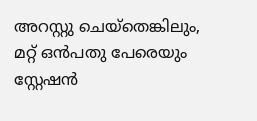അറസ്റ്റു ചെയ്തെങ്കിലും, മറ്റ് ഒൻപതു പേരെയും സ്റ്റേഷൻ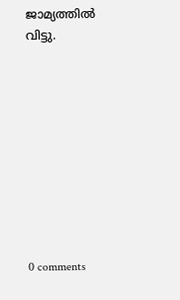ജാമ്യത്തിൽ വിട്ടു.










0 comments